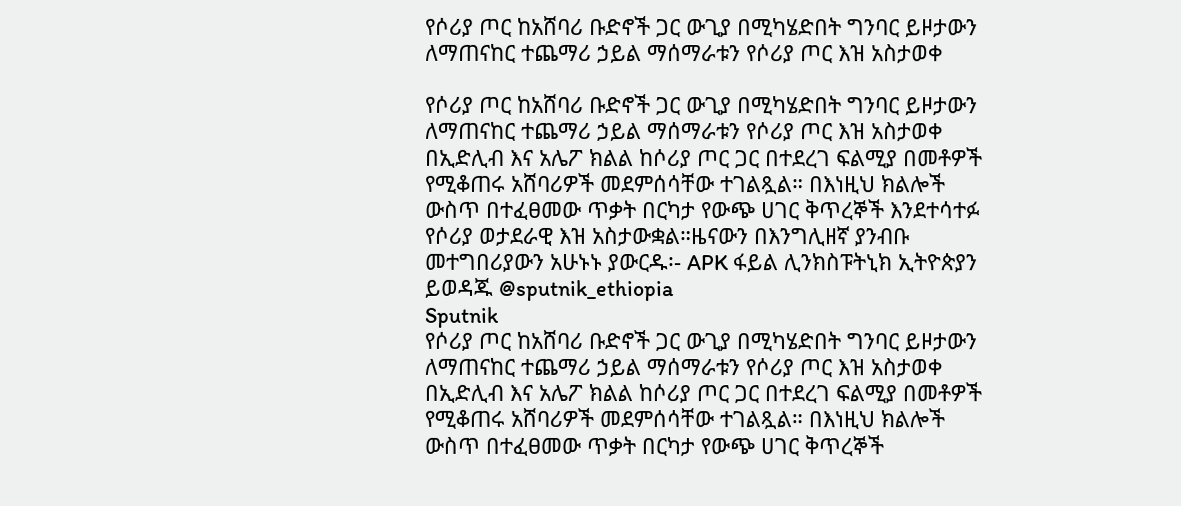የሶሪያ ጦር ከአሸባሪ ቡድኖች ጋር ውጊያ በሚካሄድበት ግንባር ይዞታውን ለማጠናከር ተጨማሪ ኃይል ማሰማራቱን የሶሪያ ጦር እዝ አስታወቀ

የሶሪያ ጦር ከአሸባሪ ቡድኖች ጋር ውጊያ በሚካሄድበት ግንባር ይዞታውን ለማጠናከር ተጨማሪ ኃይል ማሰማራቱን የሶሪያ ጦር እዝ አስታወቀ በኢድሊብ እና አሌፖ ክልል ከሶሪያ ጦር ጋር በተደረገ ፍልሚያ በመቶዎች የሚቆጠሩ አሸባሪዎች መደምሰሳቸው ተገልጿል። በእነዚህ ክልሎች ውስጥ በተፈፀመው ጥቃት በርካታ የውጭ ሀገር ቅጥረኞች እንደተሳተፉ የሶሪያ ወታደራዊ እዝ አስታውቋል።ዜናውን በእንግሊዘኛ ያንብቡ መተግበሪያውን አሁኑኑ ያውርዱ፡- APK ፋይል ሊንክስፑትኒክ ኢትዮጵያን ይወዳጁ @sputnik_ethiopia
Sputnik
የሶሪያ ጦር ከአሸባሪ ቡድኖች ጋር ውጊያ በሚካሄድበት ግንባር ይዞታውን ለማጠናከር ተጨማሪ ኃይል ማሰማራቱን የሶሪያ ጦር እዝ አስታወቀ በኢድሊብ እና አሌፖ ክልል ከሶሪያ ጦር ጋር በተደረገ ፍልሚያ በመቶዎች የሚቆጠሩ አሸባሪዎች መደምሰሳቸው ተገልጿል። በእነዚህ ክልሎች ውስጥ በተፈፀመው ጥቃት በርካታ የውጭ ሀገር ቅጥረኞች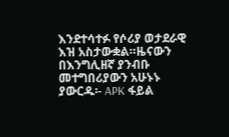እንደተሳተፉ የሶሪያ ወታደራዊ እዝ አስታውቋል።ዜናውን በእንግሊዘኛ ያንብቡ መተግበሪያውን አሁኑኑ ያውርዱ፡- APK ፋይል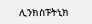ሊንክስፑትኒክ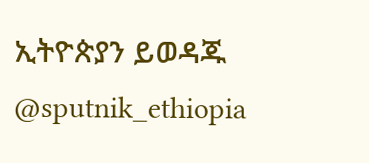ኢትዮጵያን ይወዳጁ @sputnik_ethiopia